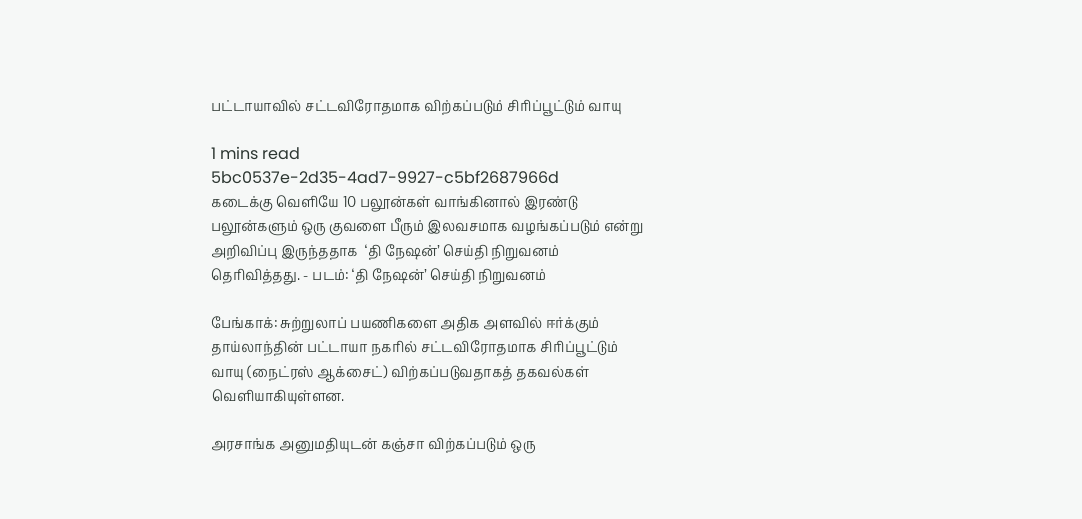பட்டாயாவில் சட்டவிரோதமாக விற்கப்படும் சிரிப்பூட்டும் வாயு

1 mins read
5bc0537e-2d35-4ad7-9927-c5bf2687966d
கடைக்கு வெளியே 10 பலூன்கள் வாங்கினால் இரண்டு பலூன்களும் ஒரு குவளை பீரும் இலவசமாக வழங்கப்படும் என்று அறிவிப்பு இருந்ததாக  ‘தி நே‌ஷன்’ செய்தி நிறுவனம் தெரிவித்தது. - படம்: ‘தி நே‌ஷன்’ செய்தி நிறுவனம்

பேங்காக்: சுற்றுலாப் பயணிகளை அதிக அளவில் ஈர்க்கும் தாய்லாந்தின் பட்டாயா நகரில் சட்டவிரோதமாக சிரிப்பூட்டும் வாயு (நைட்ரஸ் ஆக்சைட்) விற்கப்படுவதாகத் தகவல்கள் வெளியாகியுள்ளன.

அரசாங்க அனுமதியுடன் கஞ்சா விற்கப்படும் ஒரு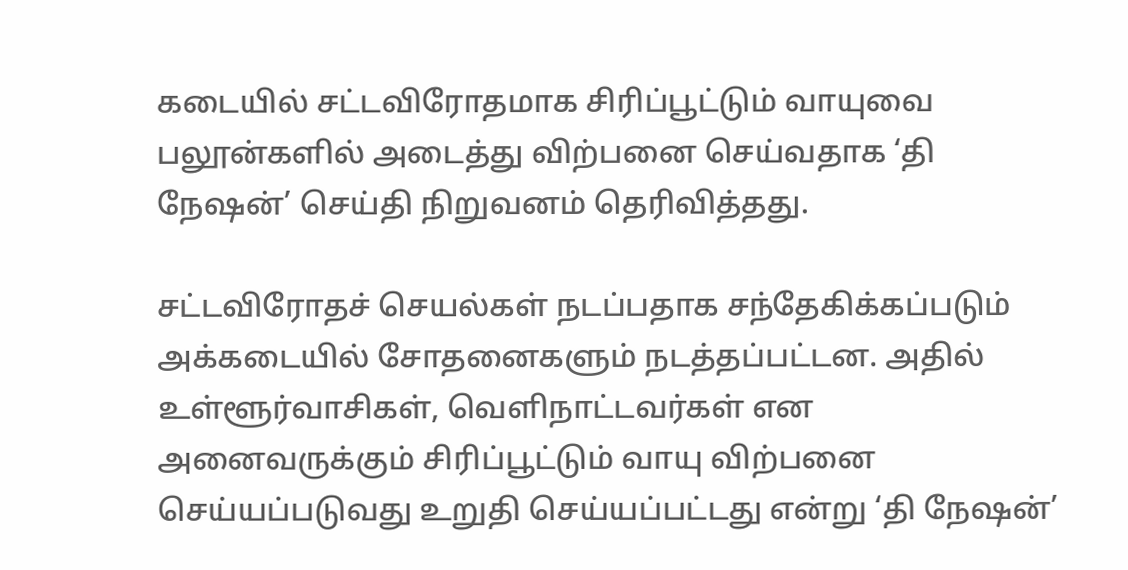கடையில் சட்டவிரோதமாக சிரிப்பூட்டும் வாயுவை பலூன்களில் அடைத்து விற்பனை செய்வதாக ‘தி நே‌ஷன்’ செய்தி நிறுவனம் தெரிவித்தது.

சட்டவிரோதச் செயல்கள் நடப்பதாக சந்தேகிக்கப்படும் அக்கடையில் சோதனைகளும் நடத்தப்பட்டன. அதில் உள்ளூர்வாசிகள், வெளிநாட்டவர்கள் என அனைவருக்கும் சிரிப்பூட்டும் வாயு விற்பனை செய்யப்படுவது உறுதி செய்யப்பட்டது என்று ‘தி நே‌ஷன்’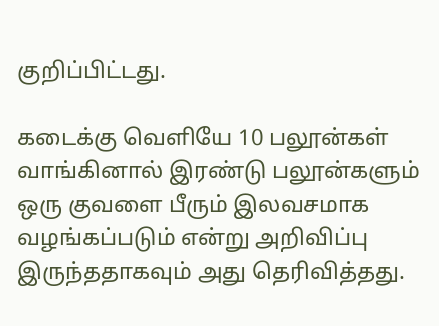குறிப்பிட்டது.

கடைக்கு வெளியே 10 பலூன்கள் வாங்கினால் இரண்டு பலூன்களும் ஒரு குவளை பீரும் இலவசமாக வழங்கப்படும் என்று அறிவிப்பு இருந்ததாகவும் அது தெரிவித்தது.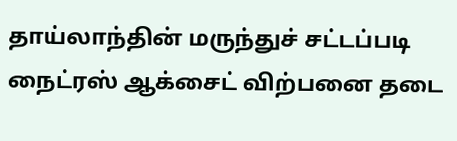தாய்லாந்தின் மருந்துச் சட்டப்படி நைட்ரஸ் ஆக்சைட் விற்பனை தடை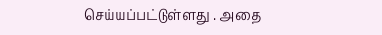செய்யப்பட்டுள்ளது . அதை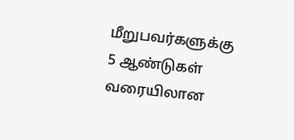மீறுபவர்களுக்கு 5 ஆண்டுகள் வரையிலான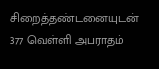சிறைத்தண்டனையுடன் 377 வெள்ளி அபராதம்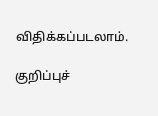விதிக்கப்படலாம்.

குறிப்புச்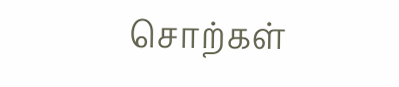சொற்கள்